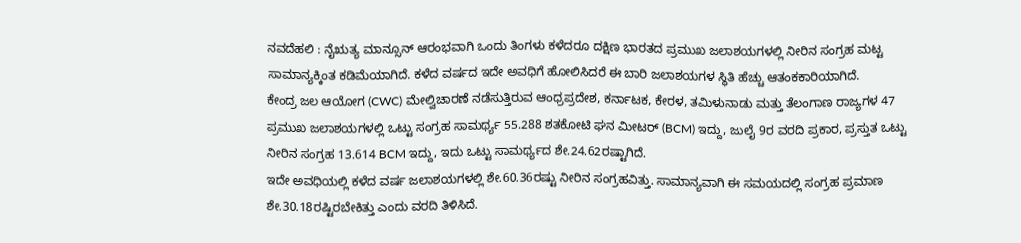ನವದೆಹಲಿ : ನೈಋತ್ಯ ಮಾನ್ಸೂನ್ ಆರಂಭವಾಗಿ ಒಂದು ತಿಂಗಳು ಕಳೆದರೂ ದಕ್ಷಿಣ ಭಾರತದ ಪ್ರಮುಖ ಜಲಾಶಯಗಳಲ್ಲಿ ನೀರಿನ ಸಂಗ್ರಹ ಮಟ್ಟ ಸಾಮಾನ್ಯಕ್ಕಿಂತ ಕಡಿಮೆಯಾಗಿದೆ. ಕಳೆದ ವರ್ಷದ ಇದೇ ಅವಧಿಗೆ ಹೋಲಿಸಿದರೆ ಈ ಬಾರಿ ಜಲಾಶಯಗಳ ಸ್ಥಿತಿ ಹೆಚ್ಚು ಆತಂಕಕಾರಿಯಾಗಿದೆ.
ಕೇಂದ್ರ ಜಲ ಆಯೋಗ (CWC) ಮೇಲ್ವಿಚಾರಣೆ ನಡೆಸುತ್ತಿರುವ ಆಂಧ್ರಪ್ರದೇಶ, ಕರ್ನಾಟಕ, ಕೇರಳ, ತಮಿಳುನಾಡು ಮತ್ತು ತೆಲಂಗಾಣ ರಾಜ್ಯಗಳ 47 ಪ್ರಮುಖ ಜಲಾಶಯಗಳಲ್ಲಿ ಒಟ್ಟು ಸಂಗ್ರಹ ಸಾಮರ್ಥ್ಯ 55.288 ಶತಕೋಟಿ ಘನ ಮೀಟರ್ (BCM) ಇದ್ದು, ಜುಲೈ 9ರ ವರದಿ ಪ್ರಕಾರ, ಪ್ರಸ್ತುತ ಒಟ್ಟು ನೀರಿನ ಸಂಗ್ರಹ 13.614 BCM ಇದ್ದು, ಇದು ಒಟ್ಟು ಸಾಮರ್ಥ್ಯದ ಶೇ.24.62ರಷ್ಟಾಗಿದೆ.
ಇದೇ ಅವಧಿಯಲ್ಲಿ ಕಳೆದ ವರ್ಷ ಜಲಾಶಯಗಳಲ್ಲಿ ಶೇ.60.36ರಷ್ಟು ನೀರಿನ ಸಂಗ್ರಹವಿತ್ತು. ಸಾಮಾನ್ಯವಾಗಿ ಈ ಸಮಯದಲ್ಲಿ ಸಂಗ್ರಹ ಪ್ರಮಾಣ ಶೇ.30.18ರಷ್ಟಿರಬೇಕಿತ್ತು ಎಂದು ವರದಿ ತಿಳಿಸಿದೆ.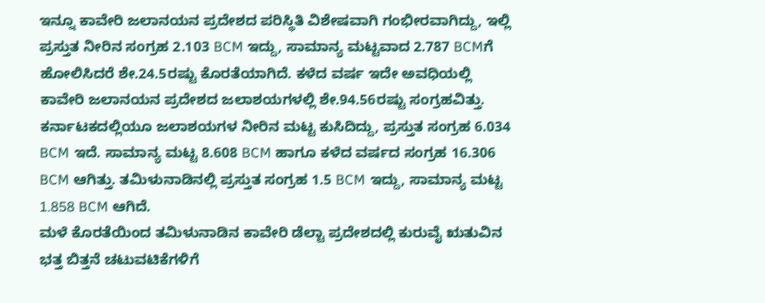ಇನ್ನೂ ಕಾವೇರಿ ಜಲಾನಯನ ಪ್ರದೇಶದ ಪರಿಸ್ಥಿತಿ ವಿಶೇಷವಾಗಿ ಗಂಭೀರವಾಗಿದ್ದು, ಇಲ್ಲಿ ಪ್ರಸ್ತುತ ನೀರಿನ ಸಂಗ್ರಹ 2.103 BCM ಇದ್ದು, ಸಾಮಾನ್ಯ ಮಟ್ಟವಾದ 2.787 BCMಗೆ ಹೋಲಿಸಿದರೆ ಶೇ.24.5ರಷ್ಟು ಕೊರತೆಯಾಗಿದೆ. ಕಳೆದ ವರ್ಷ ಇದೇ ಅವಧಿಯಲ್ಲಿ ಕಾವೇರಿ ಜಲಾನಯನ ಪ್ರದೇಶದ ಜಲಾಶಯಗಳಲ್ಲಿ ಶೇ.94.56ರಷ್ಟು ಸಂಗ್ರಹವಿತ್ತು.
ಕರ್ನಾಟಕದಲ್ಲಿಯೂ ಜಲಾಶಯಗಳ ನೀರಿನ ಮಟ್ಟ ಕುಸಿದಿದ್ದು, ಪ್ರಸ್ತುತ ಸಂಗ್ರಹ 6.034 BCM ಇದೆ. ಸಾಮಾನ್ಯ ಮಟ್ಟ 8.608 BCM ಹಾಗೂ ಕಳೆದ ವರ್ಷದ ಸಂಗ್ರಹ 16.306 BCM ಆಗಿತ್ತು. ತಮಿಳುನಾಡಿನಲ್ಲಿ ಪ್ರಸ್ತುತ ಸಂಗ್ರಹ 1.5 BCM ಇದ್ದು, ಸಾಮಾನ್ಯ ಮಟ್ಟ 1.858 BCM ಆಗಿದೆ.
ಮಳೆ ಕೊರತೆಯಿಂದ ತಮಿಳುನಾಡಿನ ಕಾವೇರಿ ಡೆಲ್ಟಾ ಪ್ರದೇಶದಲ್ಲಿ ಕುರುವೈ ಋತುವಿನ ಭತ್ತ ಬಿತ್ತನೆ ಚಟುವಟಿಕೆಗಳಿಗೆ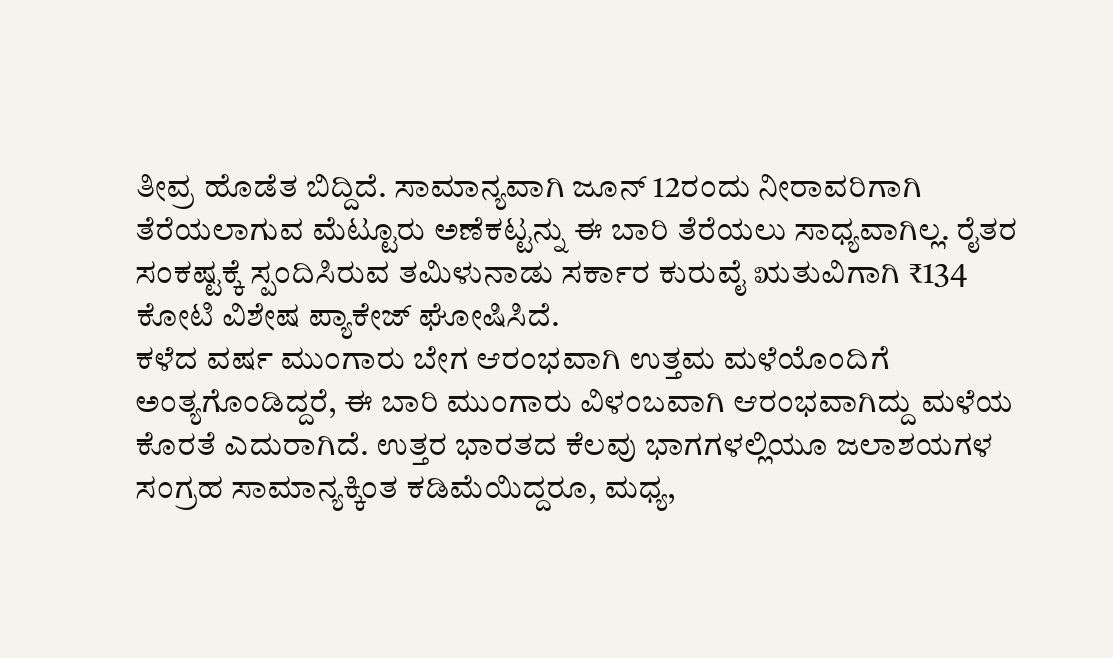ತೀವ್ರ ಹೊಡೆತ ಬಿದ್ದಿದೆ. ಸಾಮಾನ್ಯವಾಗಿ ಜೂನ್ 12ರಂದು ನೀರಾವರಿಗಾಗಿ ತೆರೆಯಲಾಗುವ ಮೆಟ್ಟೂರು ಅಣೆಕಟ್ಟನ್ನು ಈ ಬಾರಿ ತೆರೆಯಲು ಸಾಧ್ಯವಾಗಿಲ್ಲ. ರೈತರ ಸಂಕಷ್ಟಕ್ಕೆ ಸ್ಪಂದಿಸಿರುವ ತಮಿಳುನಾಡು ಸರ್ಕಾರ ಕುರುವೈ ಋತುವಿಗಾಗಿ ₹134 ಕೋಟಿ ವಿಶೇಷ ಪ್ಯಾಕೇಜ್ ಘೋಷಿಸಿದೆ.
ಕಳೆದ ವರ್ಷ ಮುಂಗಾರು ಬೇಗ ಆರಂಭವಾಗಿ ಉತ್ತಮ ಮಳೆಯೊಂದಿಗೆ ಅಂತ್ಯಗೊಂಡಿದ್ದರೆ, ಈ ಬಾರಿ ಮುಂಗಾರು ವಿಳಂಬವಾಗಿ ಆರಂಭವಾಗಿದ್ದು ಮಳೆಯ ಕೊರತೆ ಎದುರಾಗಿದೆ. ಉತ್ತರ ಭಾರತದ ಕೆಲವು ಭಾಗಗಳಲ್ಲಿಯೂ ಜಲಾಶಯಗಳ ಸಂಗ್ರಹ ಸಾಮಾನ್ಯಕ್ಕಿಂತ ಕಡಿಮೆಯಿದ್ದರೂ, ಮಧ್ಯ,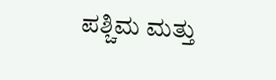ಪಶ್ಚಿಮ ಮತ್ತು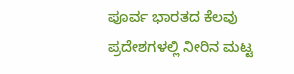ಪೂರ್ವ ಭಾರತದ ಕೆಲವು ಪ್ರದೇಶಗಳಲ್ಲಿ ನೀರಿನ ಮಟ್ಟ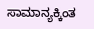ಸಾಮಾನ್ಯಕ್ಕಿಂತ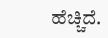ಹೆಚ್ಚಿದೆ.